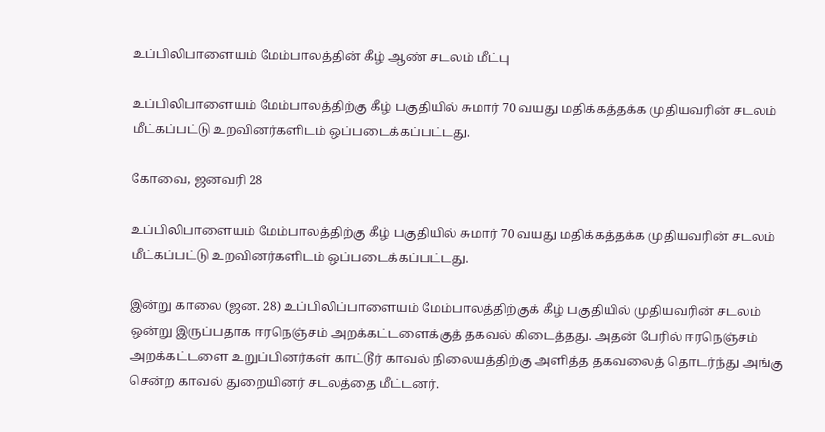உப்பிலிபாளையம் மேம்பாலத்தின் கீழ் ஆண் சடலம் மீட்பு

உப்பிலிபாளையம் மேம்பாலத்திற்கு கீழ் பகுதியில் சுமார் 70 வயது மதிக்கத்தக்க முதியவரின் சடலம் மீட்கப்பட்டு உறவினர்களிடம் ஒப்படைக்கப்பட்டது.

கோவை, ஜனவரி 28

உப்பிலிபாளையம் மேம்பாலத்திற்கு கீழ் பகுதியில் சுமார் 70 வயது மதிக்கத்தக்க முதியவரின் சடலம் மீட்கப்பட்டு உறவினர்களிடம் ஒப்படைக்கப்பட்டது.

இன்று காலை (ஜன. 28) உப்பிலிப்பாளையம் மேம்பாலத்திற்குக் கீழ் பகுதியில் முதியவரின் சடலம் ஒன்று இருப்பதாக ஈரநெஞ்சம் அறக்கட்டளைக்குத் தகவல் கிடைத்தது. அதன் பேரில் ஈரநெஞ்சம் அறக்கட்டளை உறுப்பினர்கள் காட்டூர் காவல் நிலையத்திற்கு அளித்த தகவலைத் தொடர்ந்து அங்கு சென்ற காவல் துறையினர் சடலத்தை மீட்டனர்.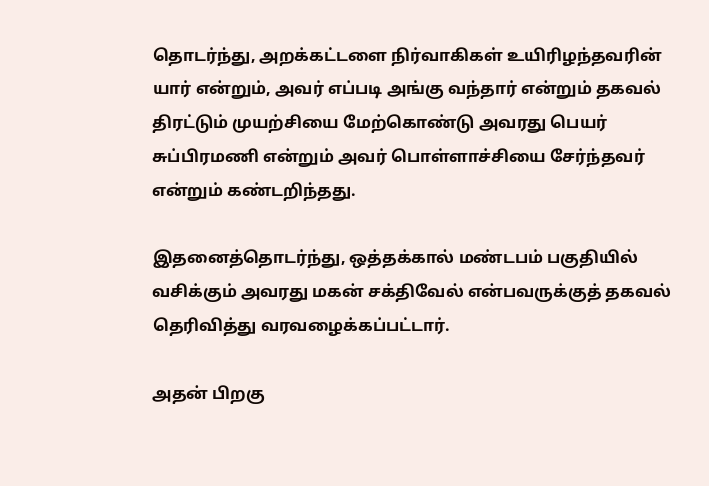தொடர்ந்து, அறக்கட்டளை நிர்வாகிகள் உயிரிழந்தவரின் யார் என்றும், அவர் எப்படி அங்கு வந்தார் என்றும் தகவல் திரட்டும் முயற்சியை மேற்கொண்டு அவரது பெயர் சுப்பிரமணி என்றும் அவர் பொள்ளாச்சியை சேர்ந்தவர் என்றும் கண்டறிந்தது.

இதனைத்தொடர்ந்து, ஒத்தக்கால் மண்டபம் பகுதியில் வசிக்கும் அவரது மகன் சக்திவேல் என்பவருக்குத் தகவல் தெரிவித்து வரவழைக்கப்பட்டார்.

அதன் பிறகு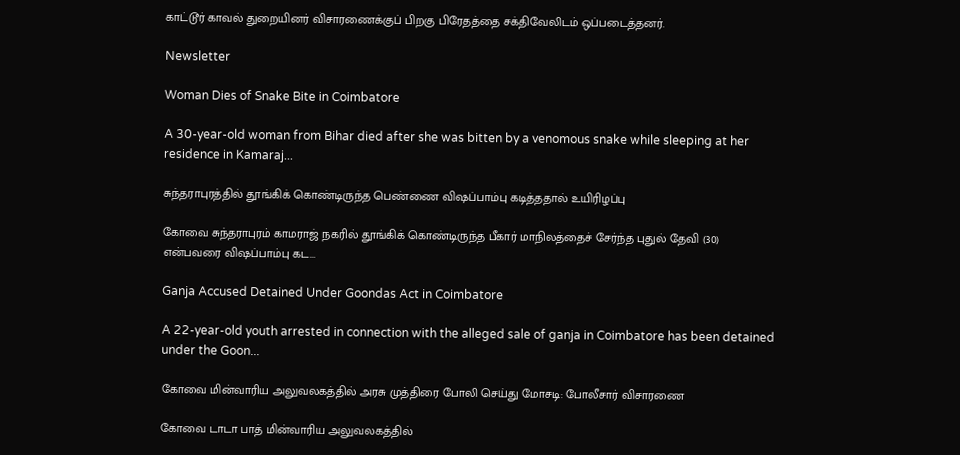காட்டூர் காவல் துறையினர் விசாரணைக்குப் பிறகு பிரேதத்தை சக்திவேலிடம் ஒப்படைத்தனர்.

Newsletter

Woman Dies of Snake Bite in Coimbatore

A 30-year-old woman from Bihar died after she was bitten by a venomous snake while sleeping at her residence in Kamaraj...

சுந்தராபுரத்தில் தூங்கிக் கொண்டிருந்த பெண்ணை விஷப்பாம்பு கடித்ததால் உயிரிழப்பு

கோவை சுந்தராபுரம் காமராஜ் நகரில் தூங்கிக் கொண்டிருந்த பீகார் மாநிலத்தைச் சேர்ந்த புதுல் தேவி (30) என்பவரை விஷப்பாம்பு கட...

Ganja Accused Detained Under Goondas Act in Coimbatore

A 22-year-old youth arrested in connection with the alleged sale of ganja in Coimbatore has been detained under the Goon...

கோவை மின்வாரிய அலுவலகத்தில் அரசு முத்திரை போலி செய்து மோசடி: போலீசார் விசாரணை

கோவை டாடா பாத் மின்வாரிய அலுவலகத்தில்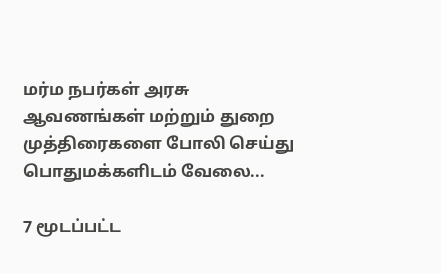மர்ம நபர்கள் அரசு ஆவணங்கள் மற்றும் துறை முத்திரைகளை போலி செய்து பொதுமக்களிடம் வேலை...

7 மூடப்பட்ட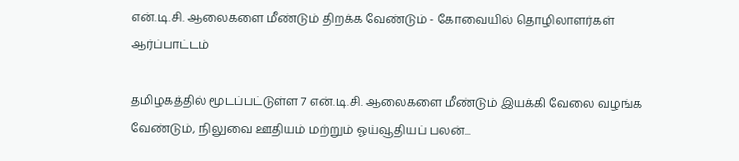என்.டி.சி. ஆலைகளை மீண்டும் திறக்க வேண்டும் - கோவையில் தொழிலாளர்கள் ஆர்ப்பாட்டம்

தமிழகத்தில் மூடப்பட்டுள்ள 7 என்.டி.சி. ஆலைகளை மீண்டும் இயக்கி வேலை வழங்க வேண்டும், நிலுவை ஊதியம் மற்றும் ஓய்வூதியப் பலன்...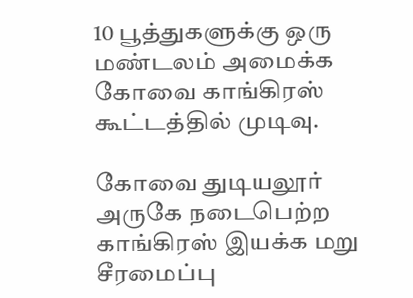10 பூத்துகளுக்கு ஒரு மண்டலம் அமைக்க கோவை காங்கிரஸ் கூட்டத்தில் முடிவு.

கோவை துடியலூர் அருகே நடைபெற்ற காங்கிரஸ் இயக்க மறு சீரமைப்பு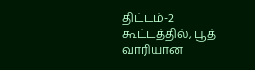திட்டம்-2 கூட்டத்தில், பூத் வாரியான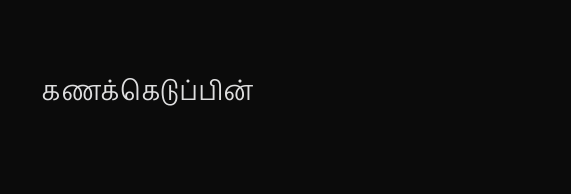கணக்கெடுப்பின்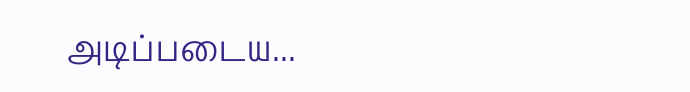அடிப்படைய...